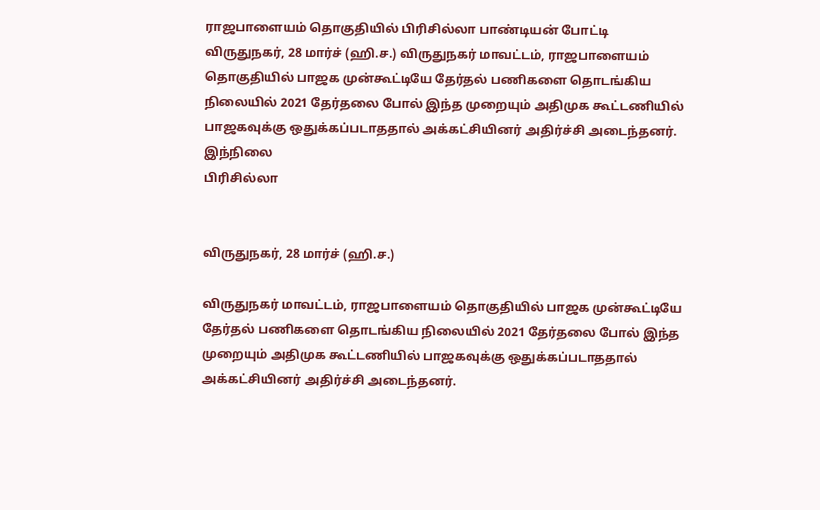ராஜபாளையம் தொகுதியில் பிரிசில்லா பாண்டியன் போட்டி
விருதுநகர், 28 மார்ச் (ஹி.ச.) விருதுநகர் மாவட்டம், ராஜபாளையம் தொகுதியில் பாஜக முன்கூட்டியே தேர்தல் பணிகளை தொடங்கிய நிலையில் 2021 தேர்தலை போல் இந்த முறையும் அதிமுக கூட்டணியில் பாஜகவுக்கு ஒதுக்கப்படாததால் அக்கட்சியினர் அதிர்ச்சி அடைந்தனர். இந்நிலை
பிரிசில்லா


விருதுநகர், 28 மார்ச் (ஹி.ச.)

விருதுநகர் மாவட்டம், ராஜபாளையம் தொகுதியில் பாஜக முன்கூட்டியே தேர்தல் பணிகளை தொடங்கிய நிலையில் 2021 தேர்தலை போல் இந்த முறையும் அதிமுக கூட்டணியில் பாஜகவுக்கு ஒதுக்கப்படாததால் அக்கட்சியினர் அதிர்ச்சி அடைந்தனர்.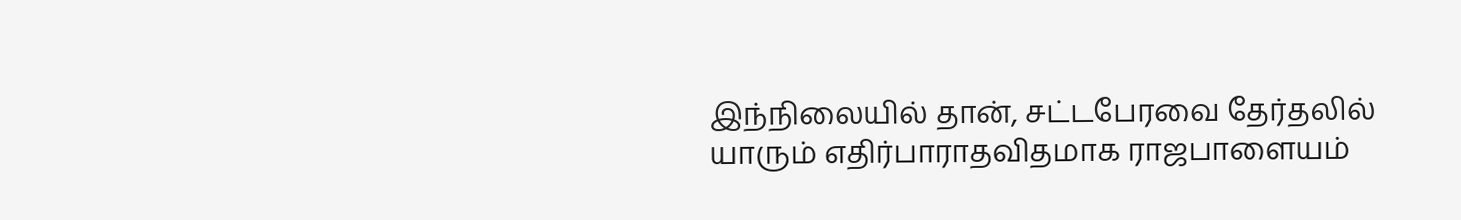இந்நிலையில் தான், சட்டபேரவை தேர்தலில் யாரும் எதிர்பாராதவிதமாக ராஜபாளையம்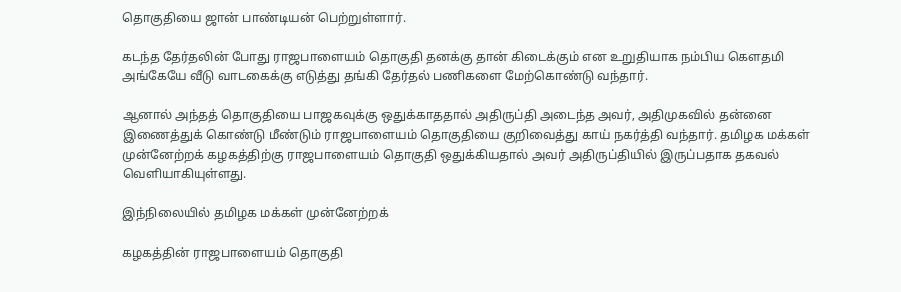தொகுதியை ஜான் பாண்டியன் பெற்றுள்ளார்.

கடந்த தேர்தலின் போது ராஜபாளையம் தொகுதி தனக்கு தான் கிடைக்கும் என உறுதியாக நம்பிய கௌதமி அங்கேயே வீடு வாடகைக்கு எடுத்து தங்கி தேர்தல் பணிகளை மேற்கொண்டு வந்தார்.

ஆனால் அந்தத் தொகுதியை பாஜகவுக்கு ஒதுக்காததால் அதிருப்தி அடைந்த அவர், அதிமுகவில் தன்னை இணைத்துக் கொண்டு மீண்டும் ராஜபாளையம் தொகுதியை குறிவைத்து காய் நகர்த்தி வந்தார். தமிழக மக்கள் முன்னேற்றக் கழகத்திற்கு ராஜபாளையம் தொகுதி ஒதுக்கியதால் அவர் அதிருப்தியில் இருப்பதாக தகவல் வெளியாகியுள்ளது.

இந்நிலையில் தமிழக மக்கள் முன்னேற்றக்

கழகத்தின் ராஜபாளையம் தொகுதி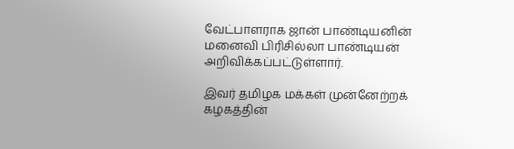வேட்பாளராக ஜான் பாண்டியனின் மனைவி பிரிசில்லா பாண்டியன் அறிவிக்கப்பட்டுள்ளார்.

இவர் தமிழக மக்கள் முன்னேற்றக் கழகத்தின்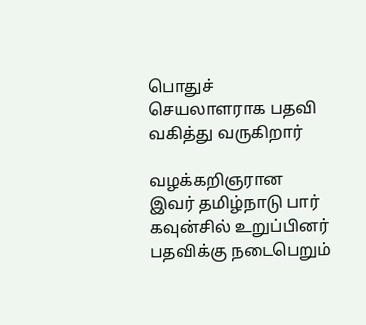பொதுச் செயலாளராக பதவி வகித்து வருகிறார்

வழக்கறிஞரான இவர் தமிழ்நாடு பார் கவுன்சில் உறுப்பினர் பதவிக்கு நடைபெறும்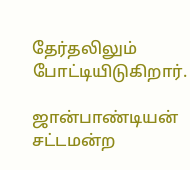தேர்தலிலும் போட்டியிடுகிறார்.

ஜான்பாண்டியன் சட்டமன்ற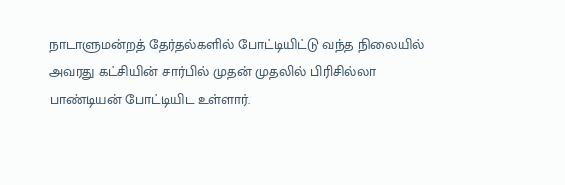நாடாளுமன்றத் தேர்தல்களில் போட்டியிட்டு வந்த நிலையில் அவரது கட்சியின் சார்பில் முதன் முதலில் பிரிசில்லா பாண்டியன் போட்டியிட உள்ளார்.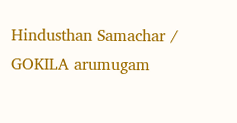Hindusthan Samachar / GOKILA arumugam